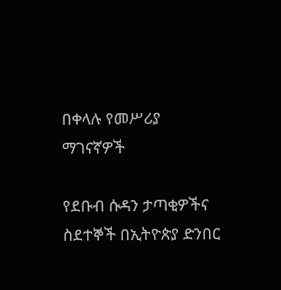በቀላሉ የመሥሪያ ማገናኛዎች

የደቡብ ሱዳን ታጣቂዎችና ስደተኞች በኢትዮጵያ ድንበር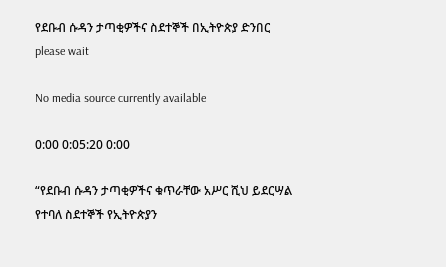የደቡብ ሱዳን ታጣቂዎችና ስደተኞች በኢትዮጵያ ድንበር
please wait

No media source currently available

0:00 0:05:20 0:00

“የደቡብ ሱዳን ታጣቂዎችና ቁጥራቸው አሥር ሺህ ይደርሣል የተባለ ስደተኞች የኢትዮጵያን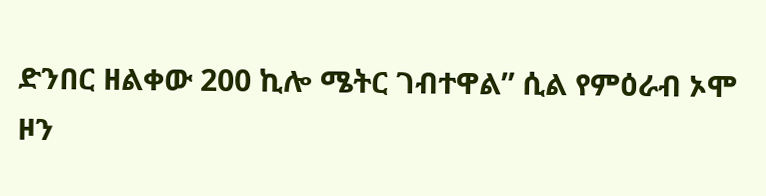ድንበር ዘልቀው 200 ኪሎ ሜትር ገብተዋል” ሲል የምዕራብ ኦሞ ዞን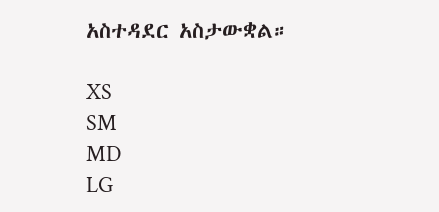አስተዳደር አስታውቋል።

XS
SM
MD
LG